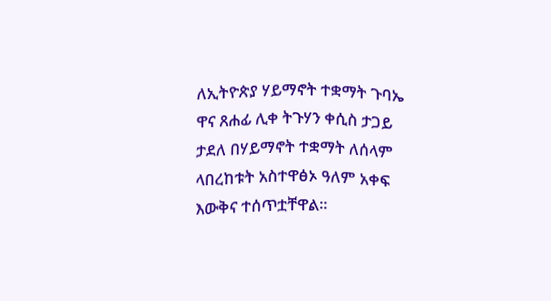ለኢትዮጵያ ሃይማኖት ተቋማት ጉባኤ ዋና ጸሐፊ ሊቀ ትጉሃን ቀሲስ ታጋይ ታደለ በሃይማኖት ተቋማት ለሰላም ላበረከቱት አስተዋፅኦ ዓለም አቀፍ እውቅና ተሰጥቷቸዋል።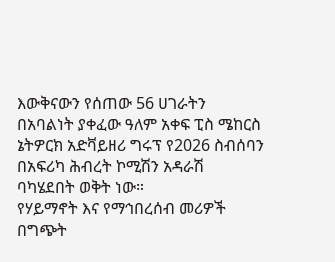እውቅናውን የሰጠው 56 ሀገራትን በአባልነት ያቀፈው ዓለም አቀፍ ፒስ ሜከርስ ኔትዎርክ አድቫይዘሪ ግሩፕ የ2026 ስብሰባን በአፍሪካ ሕብረት ኮሚሽን አዳራሽ ባካሄደበት ወቅት ነው።
የሃይማኖት እና የማኅበረሰብ መሪዎች በግጭት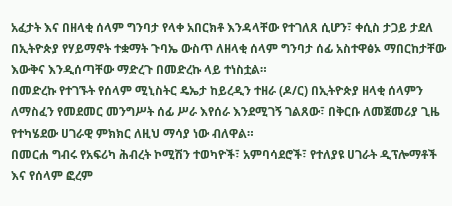አፈታት እና በዘላቂ ሰላም ግንባታ የላቀ አበርክቶ እንዳላቸው የተገለጸ ሲሆን፣ ቀሲስ ታጋይ ታደለ በኢትዮጵያ የሃይማኖት ተቋማት ጉባኤ ውስጥ ለዘላቂ ሰላም ግንባታ ሰፊ አስተዋፅኦ ማበርከታቸው እውቅና እንዲሰጣቸው ማድረጉ በመድረኩ ላይ ተነስቷል።
በመድረኩ የተገኙት የሰላም ሚኒስትር ዴኤታ ከይረዲን ተዘራ (ዶ/ር) በኢትዮጵያ ዘላቂ ሰላምን ለማስፈን የመደመር መንግሥት ሰፊ ሥራ እየሰራ እንደሚገኝ ገልጸው፣ በቅርቡ ለመጀመሪያ ጊዜ የተካሄደው ሀገራዊ ምክክር ለዚህ ማሳያ ነው ብለዋል።
በመርሐ ግብሩ የአፍሪካ ሕብረት ኮሚሽን ተወካዮች፣ አምባሳደሮች፣ የተለያዩ ሀገራት ዲፕሎማቶች እና የሰላም ፎረም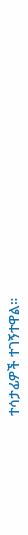ተሳታፊዎች ተገኝተዋል።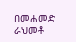በመሐመድ ራህመቶ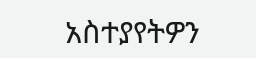አስተያየትዎን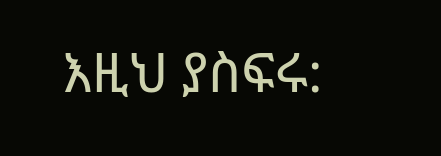እዚህ ያስፍሩ: